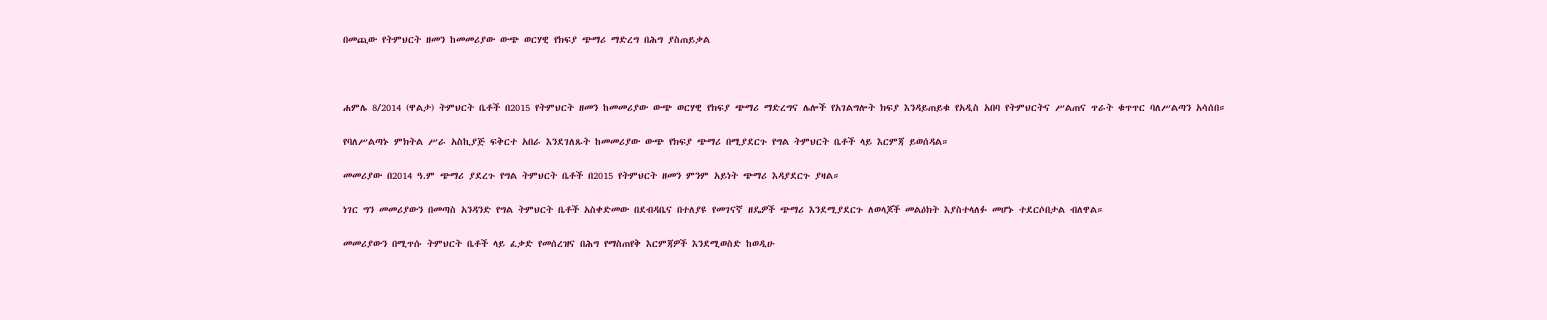በመጪው የትምህርት ዘመን ከመመሪያው ውጭ ወርሃዊ የክፍያ ጭማሪ ማድረግ በሕግ ያስጠይቃል



ሐምሌ 8/2014 (ዋልታ) ትምህርት ቤቶች በ2015 የትምህርት ዘመን ከመመሪያው ውጭ ወርሃዊ የክፍያ ጭማሪ ማድረግና ሌሎች የአገልግሎት ክፍያ እንዳይጠይቁ የአዲስ አበባ የትምህርትና ሥልጠና ጥራት ቁጥጥር ባለሥልጣን አሳሰበ።

የባለሥልጣኑ ምክትል ሥራ አስኪያጅ ፍቅርተ አበራ እንደገለጹት ከመመሪያው ውጭ የክፍያ ጭማሪ በሚያደርጉ የግል ትምህርት ቤቶች ላይ እርምጃ ይወሰዳል።

መመሪያው በ2014 ዓ.ም ጭማሪ ያደረጉ የግል ትምህርት ቤቶች በ2015 የትምህርት ዘመን ምንም አይነት ጭማሪ እዳያደርጉ ያዛል።

ነገር ግን መመሪያውን በመጣስ አንዳንድ የግል ትምህርት ቤቶች አስቀድመው በደብዳቤና በተለያዩ የመገናኛ ዘዴዎች ጭማሪ እንደሚያደርጉ ለወላጆች መልዕክት እያስተላለፉ መሆኑ ተደርሶበታል ብለዋል።

መመሪያውን በሚጥሱ ትምህርት ቤቶች ላይ ፈቃድ የመሰረዝና በሕግ የማስጠየቅ እርምጃዎች እንደሚወስድ ከወዲሁ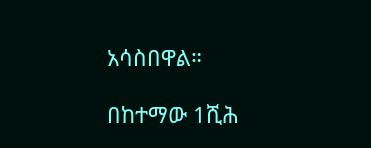አሳስበዋል።

በከተማው 1ሺሕ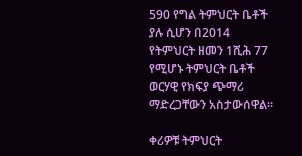590 የግል ትምህርት ቤቶች ያሉ ሲሆን በ2014 የትምህርት ዘመን 1ሺሕ 77 የሚሆኑ ትምህርት ቤቶች ወርሃዊ የክፍያ ጭማሪ ማድረጋቸውን አስታውሰዋል።

ቀሪዎቹ ትምህርት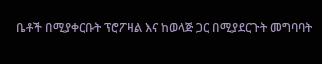ቤቶች በሚያቀርቡት ፕሮፖዛል እና ከወላጅ ጋር በሚያደርጉት መግባባት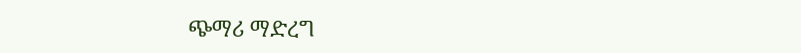ጭማሪ ማድረግ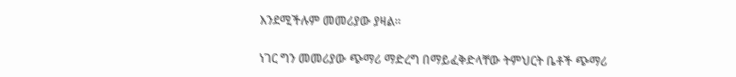እንደሚችሉም መመሪያው ያዛል።

ነገር ግን መመሪያው ጭማሪ ማድረግ በማይፈቅድላቸው ትምህርት ቤቶች ጭማሪ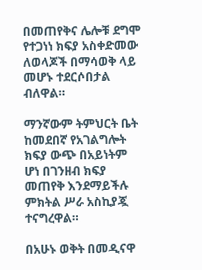በመጠየቅና ሌሎቹ ደግሞ የተጋነነ ክፍያ አስቀድመው ለወላጆች በማሳወቅ ላይ መሆኑ ተደርሶበታል ብለዋል።

ማንኛውም ትምህርት ቤት ከመደበኛ የአገልግሎት ክፍያ ውጭ በአይነትም ሆነ በገንዘብ ክፍያ መጠየቅ እንደማይችሉ ምክትል ሥራ አስኪያጇ ተናግረዋል።

በአሁኑ ወቅት በመዲናዋ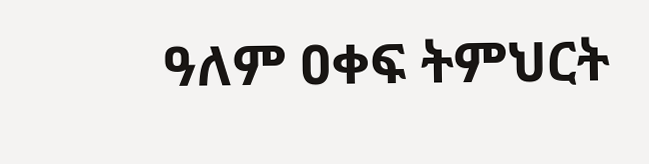ዓለም ዐቀፍ ትምህርት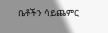ቤቶችን ሳይጨምር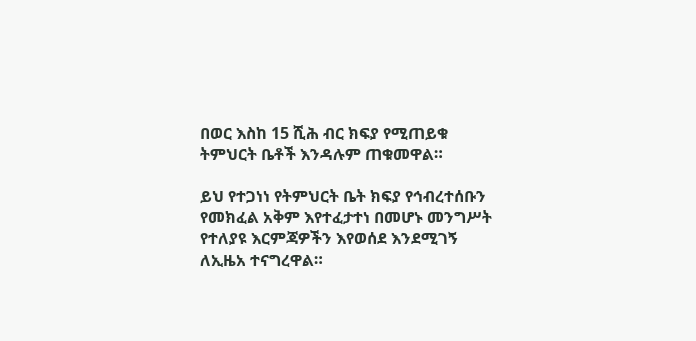በወር እስከ 15 ሺሕ ብር ክፍያ የሚጠይቁ ትምህርት ቤቶች እንዳሉም ጠቁመዋል።

ይህ የተጋነነ የትምህርት ቤት ክፍያ የኅብረተሰቡን የመክፈል አቅም እየተፈታተነ በመሆኑ መንግሥት የተለያዩ እርምጃዎችን እየወሰደ እንደሚገኝ ለኢዜአ ተናግረዋል።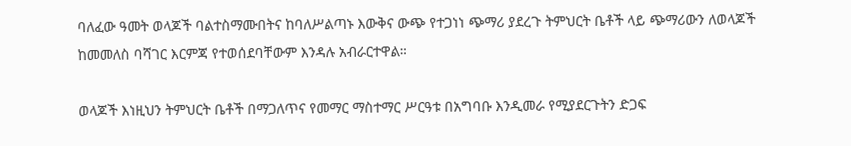ባለፈው ዓመት ወላጆች ባልተስማሙበትና ከባለሥልጣኑ እውቅና ውጭ የተጋነነ ጭማሪ ያደረጉ ትምህርት ቤቶች ላይ ጭማሪውን ለወላጆች ከመመለስ ባሻገር እርምጃ የተወሰደባቸውም እንዳሉ አብራርተዋል።

ወላጆች እነዚህን ትምህርት ቤቶች በማጋለጥና የመማር ማስተማር ሥርዓቱ በአግባቡ እንዲመራ የሚያደርጉትን ድጋፍ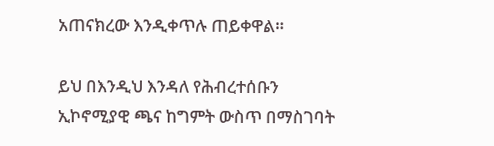አጠናክረው እንዲቀጥሉ ጠይቀዋል።

ይህ በእንዲህ እንዳለ የሕብረተሰቡን ኢኮኖሚያዊ ጫና ከግምት ውስጥ በማስገባት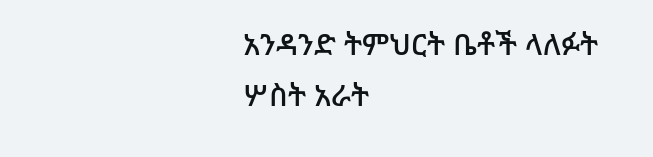አንዳንድ ትምህርት ቤቶች ላለፉት ሦስት አራት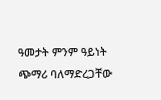ዓመታት ምንም ዓይነት ጭማሪ ባለማድረጋቸው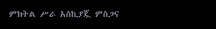ምክትል ሥራ አስኪያጇ ምስጋና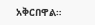አቅርበዋል።